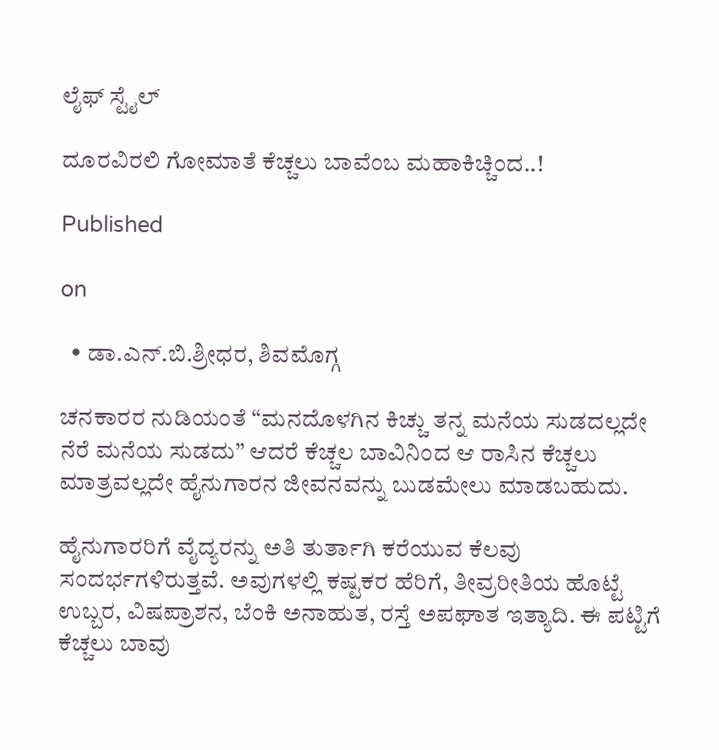ಲೈಫ್ ಸ್ಟೈಲ್

ದೂರವಿರಲಿ ಗೋಮಾತೆ ಕೆಚ್ಚಲು ಬಾವೆಂಬ ಮಹಾಕಿಚ್ಚಿಂದ..!

Published

on

  • ಡಾ.ಎನ್.ಬಿ.ಶ್ರೀಧರ, ಶಿವಮೊಗ್ಗ

ಚನಕಾರರ ನುಡಿಯಂತೆ “ಮನದೊಳಗಿನ ಕಿಚ್ಚು ತನ್ನ ಮನೆಯ ಸುಡದಲ್ಲದೇ ನೆರೆ ಮನೆಯ ಸುಡದು” ಆದರೆ ಕೆಚ್ಚಲ ಬಾವಿನಿಂದ ಆ ರಾಸಿನ ಕೆಚ್ಚಲು ಮಾತ್ರವಲ್ಲದೇ ಹೈನುಗಾರನ ಜೀವನವನ್ನು ಬುಡಮೇಲು ಮಾಡಬಹುದು.

ಹೈನುಗಾರರಿಗೆ ವೈದ್ಯರನ್ನು ಅತಿ ತುರ್ತಾಗಿ ಕರೆಯುವ ಕೆಲವು ಸಂದರ್ಭಗಳಿರುತ್ತವೆ. ಅವುಗಳಲ್ಲಿ ಕಷ್ಟಕರ ಹೆರಿಗೆ, ತೀವ್ರರೀತಿಯ ಹೊಟ್ಟೆ ಉಬ್ಬರ, ವಿಷಪ್ರಾಶನ, ಬೆಂಕಿ ಅನಾಹುತ, ರಸ್ತೆ ಅಪಘಾತ ಇತ್ಯಾದಿ. ಈ ಪಟ್ಟಿಗೆ ಕೆಚ್ಚಲು ಬಾವು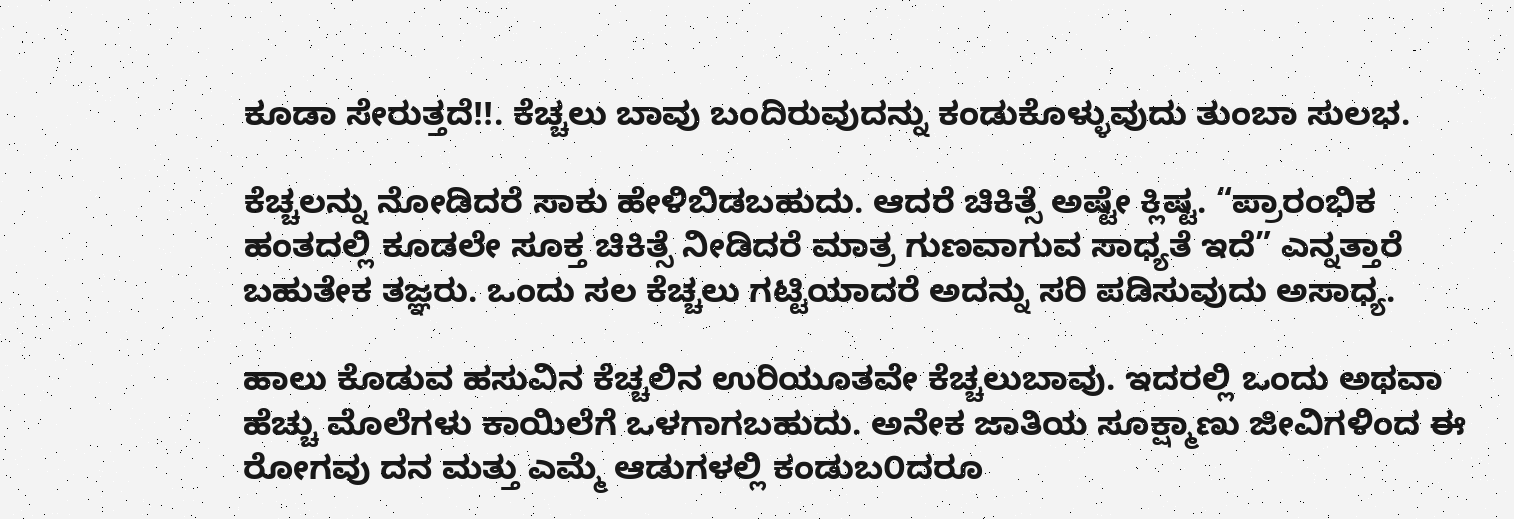ಕೂಡಾ ಸೇರುತ್ತದೆ!!. ಕೆಚ್ಚಲು ಬಾವು ಬಂದಿರುವುದನ್ನು ಕಂಡುಕೊಳ್ಳುವುದು ತುಂಬಾ ಸುಲಭ.

ಕೆಚ್ಚಲನ್ನು ನೋಡಿದರೆ ಸಾಕು ಹೇಳಿಬಿಡಬಹುದು. ಆದರೆ ಚಿಕಿತ್ಸೆ ಅಷ್ಟೇ ಕ್ಲಿಷ್ಟ. “ಪ್ರಾರಂಭಿಕ ಹಂತದಲ್ಲಿ ಕೂಡಲೇ ಸೂಕ್ತ ಚಿಕಿತ್ಸೆ ನೀಡಿದರೆ ಮಾತ್ರ ಗುಣವಾಗುವ ಸಾಧ್ಯತೆ ಇದೆ” ಎನ್ನತ್ತಾರೆ ಬಹುತೇಕ ತಜ್ಞರು. ಒಂದು ಸಲ ಕೆಚ್ಚಲು ಗಟ್ಟಿಯಾದರೆ ಅದನ್ನು ಸರಿ ಪಡಿಸುವುದು ಅಸಾಧ್ಯ.

ಹಾಲು ಕೊಡುವ ಹಸುವಿನ ಕೆಚ್ಚಲಿನ ಉರಿಯೂತವೇ ಕೆಚ್ಚಲುಬಾವು. ಇದರಲ್ಲಿ ಒಂದು ಅಥವಾ ಹೆಚ್ಚು ಮೊಲೆಗಳು ಕಾಯಿಲೆಗೆ ಒಳಗಾಗಬಹುದು. ಅನೇಕ ಜಾತಿಯ ಸೂಕ್ಷ್ಮಾಣು ಜೀವಿಗಳಿಂದ ಈ ರೋಗವು ದನ ಮತ್ತು ಎಮ್ಮೆ ಆಡುಗಳಲ್ಲಿ ಕಂಡುಬ೦ದರೂ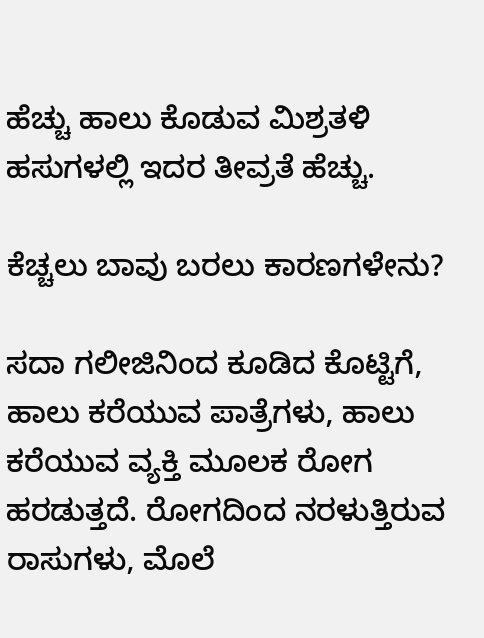ಹೆಚ್ಚು ಹಾಲು ಕೊಡುವ ಮಿಶ್ರತಳಿ ಹಸುಗಳಲ್ಲಿ ಇದರ ತೀವ್ರತೆ ಹೆಚ್ಚು.

ಕೆಚ್ಚಲು ಬಾವು ಬರಲು ಕಾರಣಗಳೇನು?

ಸದಾ ಗಲೀಜಿನಿಂದ ಕೂಡಿದ ಕೊಟ್ಟಿಗೆ, ಹಾಲು ಕರೆಯುವ ಪಾತ್ರೆಗಳು, ಹಾಲು ಕರೆಯುವ ವ್ಯಕ್ತಿ ಮೂಲಕ ರೋಗ ಹರಡುತ್ತದೆ. ರೋಗದಿಂದ ನರಳುತ್ತಿರುವ ರಾಸುಗಳು, ಮೊಲೆ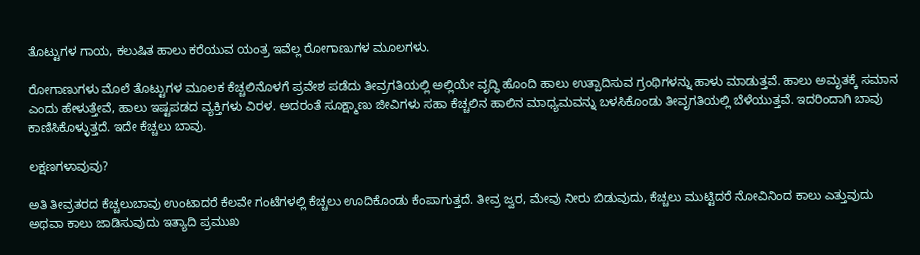ತೊಟ್ಟುಗಳ ಗಾಯ, ಕಲುಷಿತ ಹಾಲು ಕರೆಯುವ ಯಂತ್ರ ಇವೆಲ್ಲ ರೋಗಾಣುಗಳ ಮೂಲಗಳು.

ರೋಗಾಣುಗಳು ಮೊಲೆ ತೊಟ್ಟುಗಳ ಮೂಲಕ ಕೆಚ್ಚಲಿನೊಳಗೆ ಪ್ರವೇಶ ಪಡೆದು ತೀವ್ರಗತಿಯಲ್ಲಿ ಅಲ್ಲಿಯೇ ವೃದ್ಧಿ ಹೊಂದಿ ಹಾಲು ಉತ್ಪಾದಿಸುವ ಗ್ರಂಥಿಗಳನ್ನು ಹಾಳು ಮಾಡುತ್ತವೆ. ಹಾಲು ಅಮೃತಕ್ಕೆ ಸಮಾನ ಎಂದು ಹೇಳುತ್ತೇವೆ, ಹಾಲು ಇಷ್ಟಪಡದ ವ್ಯಕ್ತಿಗಳು ವಿರಳ. ಅದರಂತೆ ಸೂಕ್ಷ್ಮಾಣು ಜೀವಿಗಳು ಸಹಾ ಕೆಚ್ಚಲಿನ ಹಾಲಿನ ಮಾಧ್ಯಮವನ್ನು ಬಳಸಿಕೊಂಡು ತೀವೃಗತಿಯಲ್ಲಿ ಬೆಳೆಯುತ್ತವೆ. ಇದರಿಂದಾಗಿ ಬಾವು ಕಾಣಿಸಿಕೊಳ್ಳುತ್ತದೆ. ಇದೇ ಕೆಚ್ಚಲು ಬಾವು.

ಲಕ್ಷಣಗಳಾವುವು?

ಅತಿ ತೀವ್ರತರದ ಕೆಚ್ಚಲುಬಾವು ಉಂಟಾದರೆ ಕೆಲವೇ ಗಂಟೆಗಳಲ್ಲಿ ಕೆಚ್ಚಲು ಊದಿಕೊಂಡು ಕೆಂಪಾಗುತ್ತದೆ. ತೀವ್ರ ಜ್ವರ, ಮೇವು ನೀರು ಬಿಡುವುದು, ಕೆಚ್ಚಲು ಮುಟ್ಟಿದರೆ ನೋವಿನಿಂದ ಕಾಲು ಎತ್ತುವುದು ಅಥವಾ ಕಾಲು ಜಾಡಿಸುವುದು ಇತ್ಯಾದಿ ಪ್ರಮುಖ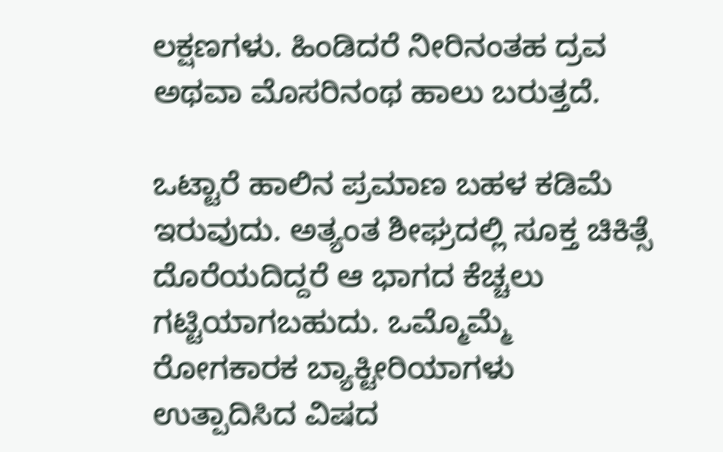ಲಕ್ಷಣಗಳು. ಹಿಂಡಿದರೆ ನೀರಿನಂತಹ ದ್ರವ ಅಥವಾ ಮೊಸರಿನಂಥ ಹಾಲು ಬರುತ್ತದೆ.

ಒಟ್ಟಾರೆ ಹಾಲಿನ ಪ್ರಮಾಣ ಬಹಳ ಕಡಿಮೆ ಇರುವುದು. ಅತ್ಯಂತ ಶೀಘ್ರದಲ್ಲಿ ಸೂಕ್ತ ಚಿಕಿತ್ಸೆ ದೊರೆಯದಿದ್ದರೆ ಆ ಭಾಗದ ಕೆಚ್ಚಲು ಗಟ್ಟಿಯಾಗಬಹುದು. ಒಮ್ಮೊಮ್ಮೆ ರೋಗಕಾರಕ ಬ್ಯಾಕ್ಟೀರಿಯಾಗಳು ಉತ್ಪಾದಿಸಿದ ವಿಷದ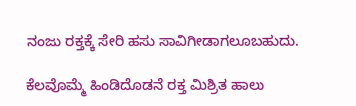ನಂಜು ರಕ್ತಕ್ಕೆ ಸೇರಿ ಹಸು ಸಾವಿಗೀಡಾಗಲೂಬಹುದು.

ಕೆಲವೊಮ್ಮೆ ಹಿಂಡಿದೊಡನೆ ರಕ್ತ ಮಿಶ್ರಿತ ಹಾಲು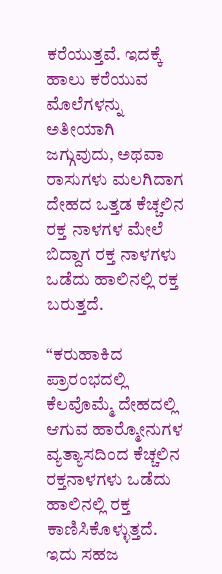ಕರೆಯುತ್ತವೆ. ಇದಕ್ಕೆ ಹಾಲು ಕರೆಯುವ ಮೊಲೆಗಳನ್ನು ಅತೀಯಾಗಿ ಜಗ್ಗುವುದು, ಅಥವಾ ರಾಸುಗಳು ಮಲಗಿದಾಗ ದೇಹದ ಒತ್ತಡ ಕೆಚ್ಚಲಿನ ರಕ್ತ ನಾಳಗಳ ಮೇಲೆ ಬಿದ್ದಾಗ ರಕ್ತ ನಾಳಗಳು ಒಡೆದು ಹಾಲಿನಲ್ಲಿ ರಕ್ತ ಬರುತ್ತದೆ.

“ಕರುಹಾಕಿದ ಪ್ರಾರಂಭದಲ್ಲಿ ಕೆಲವೊಮ್ಮೆ ದೇಹದಲ್ಲಿ ಆಗುವ ಹಾರ‍್ಮೋನುಗಳ ವ್ಯತ್ಯಾಸದಿಂದ ಕೆಚ್ಚಲಿನ ರಕ್ತನಾಳಗಳು ಒಡೆದು ಹಾಲಿನಲ್ಲಿ ರಕ್ತ ಕಾಣಿಸಿಕೊಳ್ಳುತ್ತದೆ. ಇದು ಸಹಜ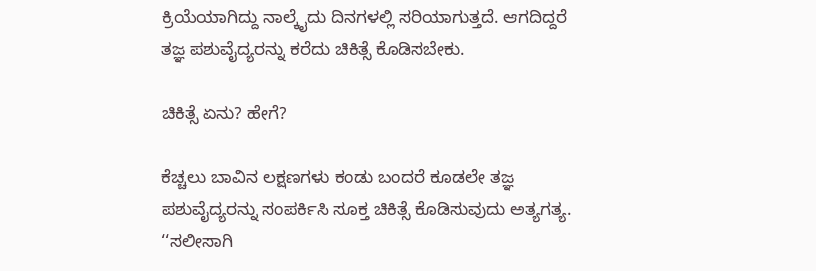ಕ್ರಿಯೆಯಾಗಿದ್ದು ನಾಲ್ಕೈದು ದಿನಗಳಲ್ಲಿ ಸರಿಯಾಗುತ್ತದೆ. ಆಗದಿದ್ದರೆ ತಜ್ಞ ಪಶುವೈದ್ಯರನ್ನು ಕರೆದು ಚಿಕಿತ್ಸೆ ಕೊಡಿಸಬೇಕು.

ಚಿಕಿತ್ಸೆ ಏನು? ಹೇಗೆ?

ಕೆಚ್ಚಲು ಬಾವಿನ ಲಕ್ಷಣಗಳು ಕಂಡು ಬಂದರೆ ಕೂಡಲೇ ತಜ್ಞ ಪಶುವೈದ್ಯರನ್ನು ಸಂಪರ್ಕಿಸಿ ಸೂಕ್ತ ಚಿಕಿತ್ಸೆ ಕೊಡಿಸುವುದು ಅತ್ಯಗತ್ಯ. ‘‘ಸಲೀಸಾಗಿ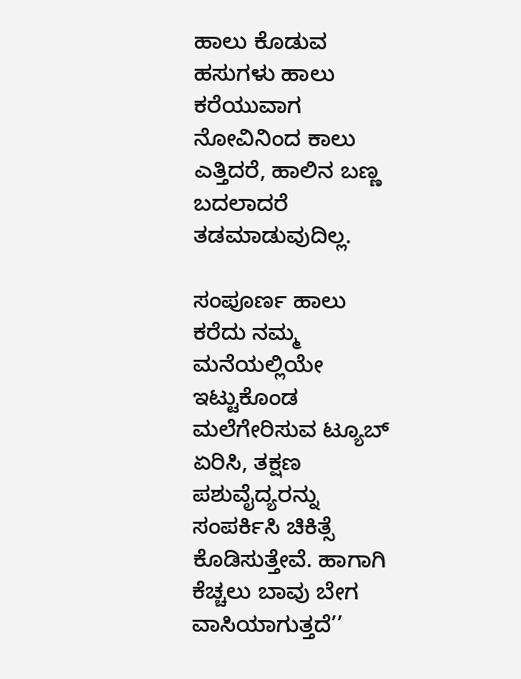ಹಾಲು ಕೊಡುವ ಹಸುಗಳು ಹಾಲು ಕರೆಯುವಾಗ ನೋವಿನಿಂದ ಕಾಲು ಎತ್ತಿದರೆ, ಹಾಲಿನ ಬಣ್ಣ ಬದಲಾದರೆ ತಡಮಾಡುವುದಿಲ್ಲ.

ಸಂಪೂರ್ಣ ಹಾಲು ಕರೆದು ನಮ್ಮ ಮನೆಯಲ್ಲಿಯೇ ಇಟ್ಟುಕೊಂಡ ಮಲೆಗೇರಿಸುವ ಟ್ಯೂಬ್ ಏರಿಸಿ, ತಕ್ಷಣ ಪಶುವೈದ್ಯರನ್ನು ಸಂಪರ್ಕಿಸಿ ಚಿಕಿತ್ಸೆ ಕೊಡಿಸುತ್ತೇವೆ. ಹಾಗಾಗಿ ಕೆಚ್ಚಲು ಬಾವು ಬೇಗ ವಾಸಿಯಾಗುತ್ತದೆ’’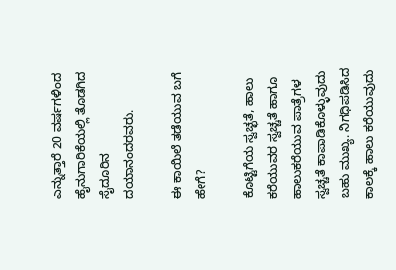ಎನ್ನುತ್ತಾರೆ 20 ವರ್ಷಗಳಿಂದ ಹೈನುಗಾರಿಕೆಯಲ್ಲಿ ತೊಡಗಿದ ಸೈದೂರಿನ ದಯಾನಂದರವರು.

ಈ ಕಾಯಿಲೆ ತಡೆಯುವ ಬಗೆ ಹೇಗೆ?

ಕೊಟ್ಟಿಗೆಯ ಸ್ವಚ್ಛತೆ, ಹಾಲು ಕರೆಯುವರ ಸ್ವಚ್ಚತೆ ಹಾಗೂ ಹಾಲುಕರೆಯುವ ಪಾತ್ರೆಗಳ ಸ್ವಚ್ಚತೆ ಕಾಪಾಡಿಕೊಳ್ಳುವುದು ಬಹು ಮುಖ್ಯ. ನಿಗಧಿಪಡಿಸಿದ ಕಾಲಕ್ಕೆ ಹಾಲು ಕರೆಯುವುದು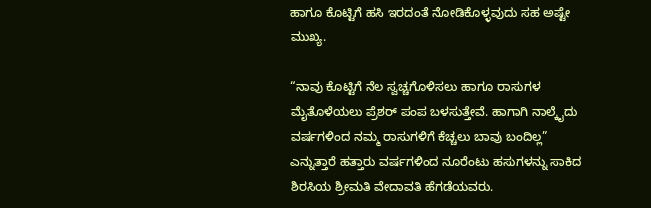ಹಾಗೂ ಕೊಟ್ಟಿಗೆ ಹಸಿ ಇರದಂತೆ ನೋಡಿಕೊಳ್ಳವುದು ಸಹ ಅಷ್ಟೇ ಮುಖ್ಯ.

“ನಾವು ಕೊಟ್ಟಿಗೆ ನೆಲ ಸ್ವಚ್ಚಗೊಳಿಸಲು ಹಾಗೂ ರಾಸುಗಳ ಮೈತೊಳೆಯಲು ಪ್ರೆಶರ್ ಪಂಪ ಬಳಸುತ್ತೇವೆ. ಹಾಗಾಗಿ ನಾಲ್ಕೈದು ವರ್ಷಗಳಿಂದ ನಮ್ಮ ರಾಸುಗಳಿಗೆ ಕೆಚ್ಚಲು ಬಾವು ಬಂದಿಲ್ಲ” ಎನ್ನುತ್ತಾರೆ ಹತ್ತಾರು ವರ್ಷಗಳಿಂದ ನೂರೆಂಟು ಹಸುಗಳನ್ನು ಸಾಕಿದ ಶಿರಸಿಯ ಶ್ರೀಮತಿ ವೇದಾವತಿ ಹೆಗಡೆಯವರು.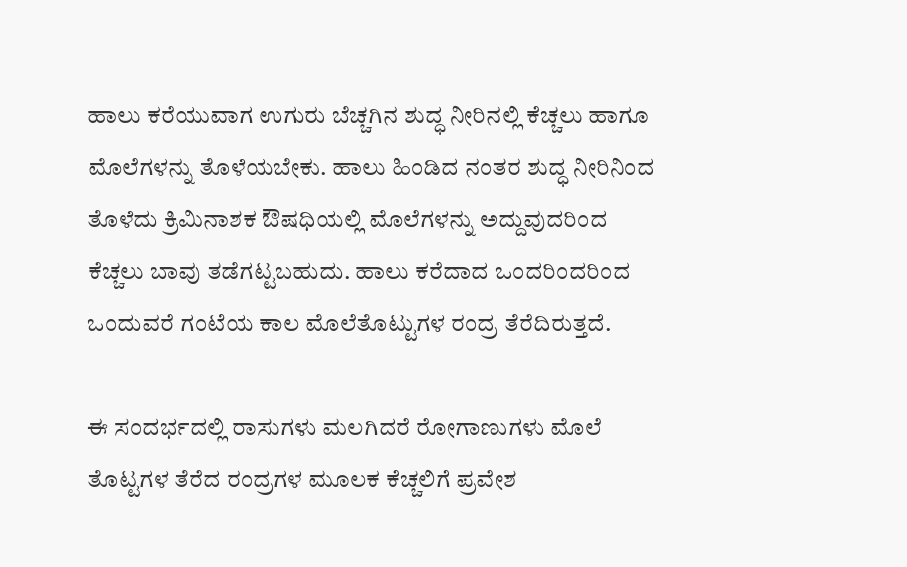ಹಾಲು ಕರೆಯುವಾಗ ಉಗುರು ಬೆಚ್ಚಗಿನ ಶುದ್ಧ ನೀರಿನಲ್ಲಿ ಕೆಚ್ಚಲು ಹಾಗೂ ಮೊಲೆಗಳನ್ನು ತೊಳೆಯಬೇಕು. ಹಾಲು ಹಿಂಡಿದ ನಂತರ ಶುದ್ಧ ನೀರಿನಿಂದ ತೊಳೆದು ಕ್ರಿಮಿನಾಶಕ ಔಷಧಿಯಲ್ಲಿ ಮೊಲೆಗಳನ್ನು ಅದ್ದುವುದರಿಂದ ಕೆಚ್ಚಲು ಬಾವು ತಡೆಗಟ್ಟಬಹುದು. ಹಾಲು ಕರೆದಾದ ಒಂದರಿಂದರಿಂದ ಒಂದುವರೆ ಗಂಟೆಯ ಕಾಲ ಮೊಲೆತೊಟ್ಟುಗಳ ರಂದ್ರ ತೆರೆದಿರುತ್ತದೆ.

ಈ ಸಂದರ್ಭದಲ್ಲಿ ರಾಸುಗಳು ಮಲಗಿದರೆ ರೋಗಾಣುಗಳು ಮೊಲೆ ತೊಟ್ಟಗಳ ತೆರೆದ ರಂದ್ರಗಳ ಮೂಲಕ ಕೆಚ್ಚಲಿಗೆ ಪ್ರವೇಶ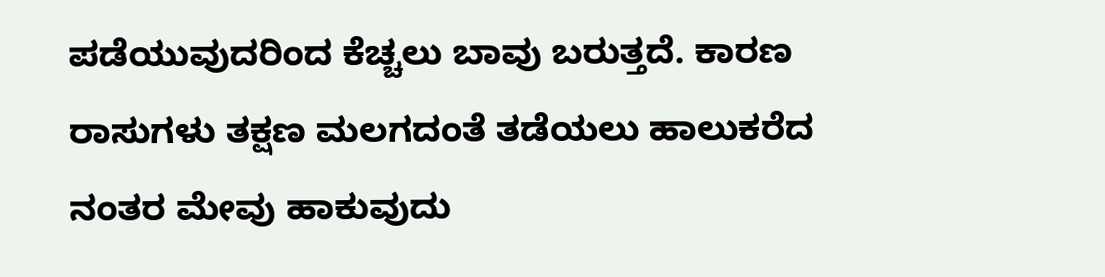ಪಡೆಯುವುದರಿಂದ ಕೆಚ್ಚಲು ಬಾವು ಬರುತ್ತದೆ. ಕಾರಣ ರಾಸುಗಳು ತಕ್ಷಣ ಮಲಗದಂತೆ ತಡೆಯಲು ಹಾಲುಕರೆದ ನಂತರ ಮೇವು ಹಾಕುವುದು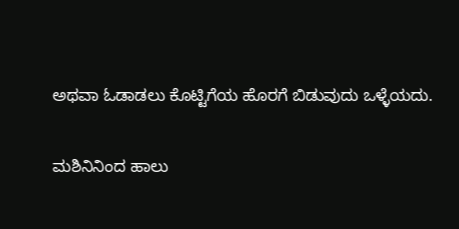ಅಥವಾ ಓಡಾಡಲು ಕೊಟ್ಟಿಗೆಯ ಹೊರಗೆ ಬಿಡುವುದು ಒಳ್ಳೆಯದು.

ಮಶಿನಿನಿಂದ ಹಾಲು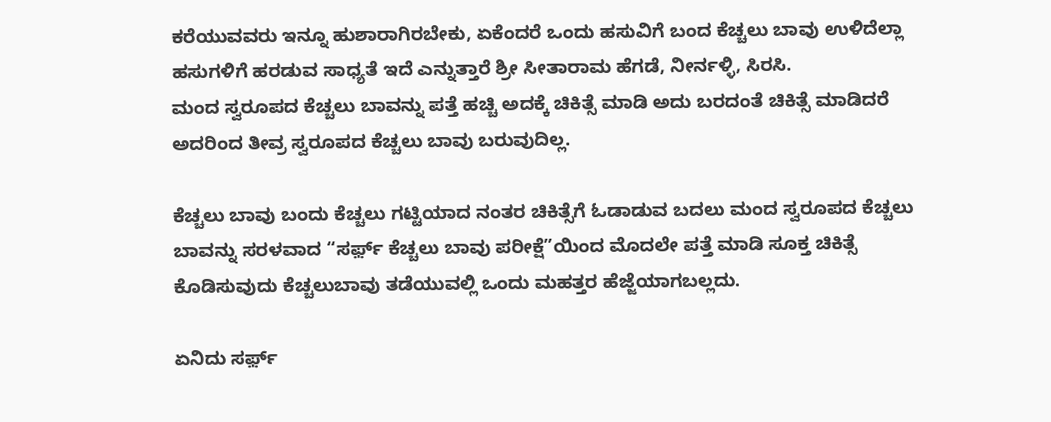ಕರೆಯುವವರು ಇನ್ನೂ ಹುಶಾರಾಗಿರಬೇಕು, ಏಕೆಂದರೆ ಒಂದು ಹಸುವಿಗೆ ಬಂದ ಕೆಚ್ಚಲು ಬಾವು ಉಳಿದೆಲ್ಲಾ ಹಸುಗಳಿಗೆ ಹರಡುವ ಸಾಧ್ಯತೆ ಇದೆ ಎನ್ನುತ್ತಾರೆ ಶ್ರೀ ಸೀತಾರಾಮ ಹೆಗಡೆ, ನೀರ್ನಳ್ಳಿ, ಸಿರಸಿ.
ಮಂದ ಸ್ವರೂಪದ ಕೆಚ್ಚಲು ಬಾವನ್ನು ಪತ್ತೆ ಹಚ್ಚಿ ಅದಕ್ಕೆ ಚಿಕಿತ್ಸೆ ಮಾಡಿ ಅದು ಬರದಂತೆ ಚಿಕಿತ್ಸೆ ಮಾಡಿದರೆ ಅದರಿಂದ ತೀವ್ರ ಸ್ವರೂಪದ ಕೆಚ್ಚಲು ಬಾವು ಬರುವುದಿಲ್ಲ.

ಕೆಚ್ಚಲು ಬಾವು ಬಂದು ಕೆಚ್ಚಲು ಗಟ್ಟಿಯಾದ ನಂತರ ಚಿಕಿತ್ಸೆಗೆ ಓಡಾಡುವ ಬದಲು ಮಂದ ಸ್ವರೂಪದ ಕೆಚ್ಚಲು ಬಾವನ್ನು ಸರಳವಾದ “ಸರ್ಫ಼್ ಕೆಚ್ಚಲು ಬಾವು ಪರೀಕ್ಷೆ”ಯಿಂದ ಮೊದಲೇ ಪತ್ತೆ ಮಾಡಿ ಸೂಕ್ತ ಚಿಕಿತ್ಸೆ ಕೊಡಿಸುವುದು ಕೆಚ್ಚಲುಬಾವು ತಡೆಯುವಲ್ಲಿ ಒಂದು ಮಹತ್ತರ ಹೆಜ್ಜೆಯಾಗಬಲ್ಲದು.

ಏನಿದು ಸರ್ಫ಼್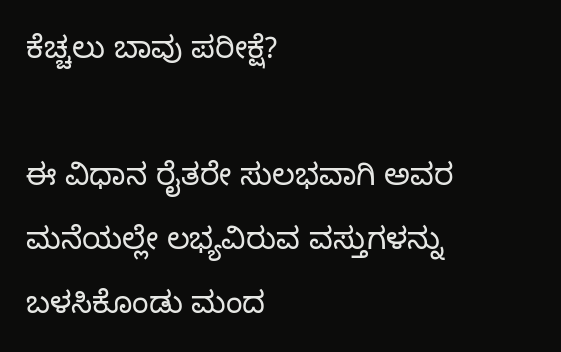ಕೆಚ್ಚಲು ಬಾವು ಪರೀಕ್ಷೆ?

ಈ ವಿಧಾನ ರೈತರೇ ಸುಲಭವಾಗಿ ಅವರ ಮನೆಯಲ್ಲೇ ಲಭ್ಯವಿರುವ ವಸ್ತುಗಳನ್ನು ಬಳಸಿಕೊಂಡು ಮಂದ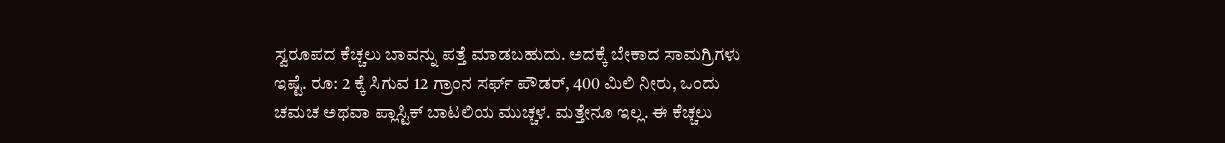ಸ್ವರೂಪದ ಕೆಚ್ಚಲು ಬಾವನ್ನು ಪತ್ತೆ ಮಾಡಬಹುದು. ಅದಕ್ಕೆ ಬೇಕಾದ ಸಾಮಗ್ರಿಗಳು ಇಷ್ಟೆ. ರೂ: 2 ಕ್ಕೆ ಸಿಗುವ 12 ಗ್ರಾಂನ ಸರ್ಫ್ ಪೌಡರ್, 400 ಮಿಲಿ ನೀರು, ಒಂದು ಚಮಚ ಅಥವಾ ಪ್ಲಾಸ್ಟಿಕ್ ಬಾಟಲಿಯ ಮುಚ್ಚಳ. ಮತ್ತೇನೂ ಇಲ್ಲ. ಈ ಕೆಚ್ಚಲು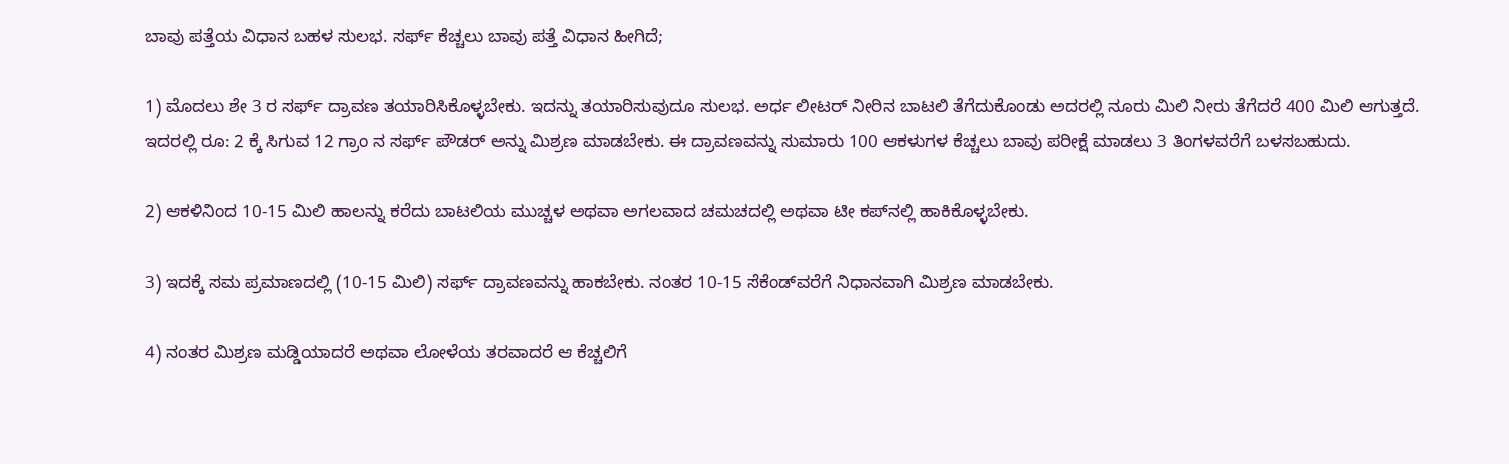ಬಾವು ಪತ್ತೆಯ ವಿಧಾನ ಬಹಳ ಸುಲಭ. ಸರ್ಫ್ ಕೆಚ್ಚಲು ಬಾವು ಪತ್ತೆ ವಿಧಾನ ಹೀಗಿದೆ;

1) ಮೊದಲು ಶೇ 3 ರ ಸರ್ಫ್ ದ್ರಾವಣ ತಯಾರಿಸಿಕೊಳ್ಳಬೇಕು. ಇದನ್ನು ತಯಾರಿಸುವುದೂ ಸುಲಭ. ಅರ್ಧ ಲೀಟರ್ ನೀರಿನ ಬಾಟಲಿ ತೆಗೆದುಕೊಂಡು ಅದರಲ್ಲಿ ನೂರು ಮಿಲಿ ನೀರು ತೆಗೆದರೆ 400 ಮಿಲಿ ಆಗುತ್ತದೆ. ಇದರಲ್ಲಿ ರೂ: 2 ಕ್ಕೆ ಸಿಗುವ 12 ಗ್ರಾಂ ನ ಸರ್ಫ್ ಪೌಡರ್ ಅನ್ನು ಮಿಶ್ರಣ ಮಾಡಬೇಕು. ಈ ದ್ರಾವಣವನ್ನು ಸುಮಾರು 100 ಆಕಳುಗಳ ಕೆಚ್ಚಲು ಬಾವು ಪರೀಕ್ಷೆ ಮಾಡಲು 3 ತಿಂಗಳವರೆಗೆ ಬಳಸಬಹುದು.

2) ಆಕಳಿನಿಂದ 10-15 ಮಿಲಿ ಹಾಲನ್ನು ಕರೆದು ಬಾಟಲಿಯ ಮುಚ್ಚಳ ಅಥವಾ ಅಗಲವಾದ ಚಮಚದಲ್ಲಿ ಅಥವಾ ಟೀ ಕಪ್‍ನಲ್ಲಿ ಹಾಕಿಕೊಳ್ಳಬೇಕು.

3) ಇದಕ್ಕೆ ಸಮ ಪ್ರಮಾಣದಲ್ಲಿ (10-15 ಮಿಲಿ) ಸರ್ಫ್ ದ್ರಾವಣವನ್ನು ಹಾಕಬೇಕು. ನಂತರ 10-15 ಸೆಕೆಂಡ್‍ವರೆಗೆ ನಿಧಾನವಾಗಿ ಮಿಶ್ರಣ ಮಾಡಬೇಕು.

4) ನಂತರ ಮಿಶ್ರಣ ಮಡ್ಡಿಯಾದರೆ ಅಥವಾ ಲೋಳೆಯ ತರವಾದರೆ ಆ ಕೆಚ್ಚಲಿಗೆ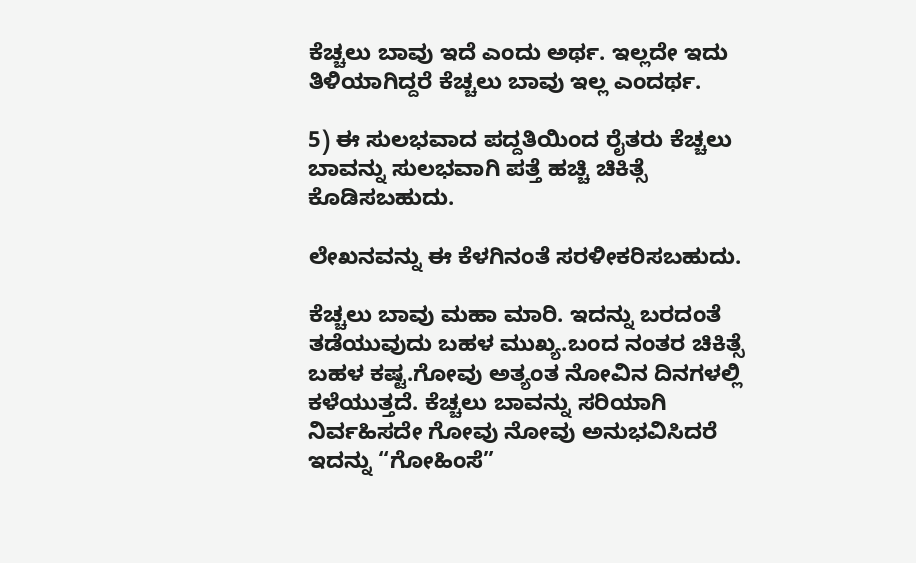ಕೆಚ್ಚಲು ಬಾವು ಇದೆ ಎಂದು ಅರ್ಥ. ಇಲ್ಲದೇ ಇದು ತಿಳಿಯಾಗಿದ್ದರೆ ಕೆಚ್ಚಲು ಬಾವು ಇಲ್ಲ ಎಂದರ್ಥ.

5) ಈ ಸುಲಭವಾದ ಪದ್ದತಿಯಿಂದ ರೈತರು ಕೆಚ್ಚಲು ಬಾವನ್ನು ಸುಲಭವಾಗಿ ಪತ್ತೆ ಹಚ್ಚಿ ಚಿಕಿತ್ಸೆ ಕೊಡಿಸಬಹುದು.

ಲೇಖನವನ್ನು ಈ ಕೆಳಗಿನಂತೆ ಸರಳೀಕರಿಸಬಹುದು.

ಕೆಚ್ಚಲು ಬಾವು ಮಹಾ ಮಾರಿ. ಇದನ್ನು ಬರದಂತೆ ತಡೆಯುವುದು ಬಹಳ ಮುಖ್ಯ.ಬಂದ ನಂತರ ಚಿಕಿತ್ಸೆ ಬಹಳ ಕಷ್ಟ.ಗೋವು ಅತ್ಯಂತ ನೋವಿನ ದಿನಗಳಲ್ಲಿ ಕಳೆಯುತ್ತದೆ. ಕೆಚ್ಚಲು ಬಾವನ್ನು ಸರಿಯಾಗಿ ನಿರ್ವಹಿಸದೇ ಗೋವು ನೋವು ಅನುಭವಿಸಿದರೆ ಇದನ್ನು “ಗೋಹಿಂಸೆ”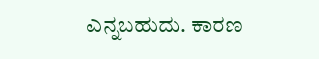ಎನ್ನಬಹುದು. ಕಾರಣ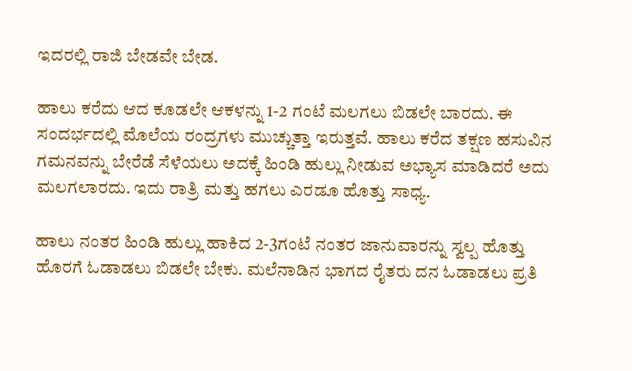ಇದರಲ್ಲಿ ರಾಜಿ ಬೇಡವೇ ಬೇಡ.

ಹಾಲು ಕರೆದು ಆದ ಕೂಡಲೇ ಆಕಳನ್ನು 1-2 ಗಂಟೆ ಮಲಗಲು ಬಿಡಲೇ ಬಾರದು. ಈ ಸಂದರ್ಭದಲ್ಲಿ ಮೊಲೆಯ ರಂದ್ರಗಳು ಮುಚ್ಚುತ್ತಾ ಇರುತ್ತವೆ. ಹಾಲು ಕರೆದ ತಕ್ಷಣ ಹಸುವಿನ ಗಮನವನ್ನು ಬೇರೆಡೆ ಸೆಳೆಯಲು ಅದಕ್ಕೆ ಹಿಂಡಿ ಹುಲ್ಲು ನೀಡುವ ಅಭ್ಯಾಸ ಮಾಡಿದರೆ ಅದು ಮಲಗಲಾರದು. ಇದು ರಾತ್ರಿ ಮತ್ತು ಹಗಲು ಎರಡೂ ಹೊತ್ತು ಸಾಧ್ಯ.

ಹಾಲು ನಂತರ ಹಿಂಡಿ ಹುಲ್ಲು ಹಾಕಿದ 2-3ಗಂಟೆ ನಂತರ ಜಾನುವಾರನ್ನು ಸ್ವಲ್ಪ ಹೊತ್ತು ಹೊರಗೆ ಓಡಾಡಲು ಬಿಡಲೇ ಬೇಕು. ಮಲೆನಾಡಿನ ಭಾಗದ ರೈತರು ದನ ಓಡಾಡಲು ಪ್ರತಿ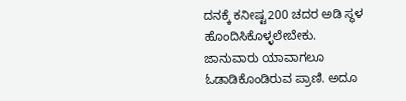ದನಕ್ಕೆ ಕನೀಷ್ಟ200 ಚದರ ಅಡಿ ಸ್ಥಳ ಹೊಂದಿಸಿಕೊಳ್ಳಲೇಬೇಕು. ಜಾನುವಾರು ಯಾವಾಗಲೂ ಓಡಾಡಿಕೊಂಡಿರುವ ಪ್ರಾಣಿ. ಅದೂ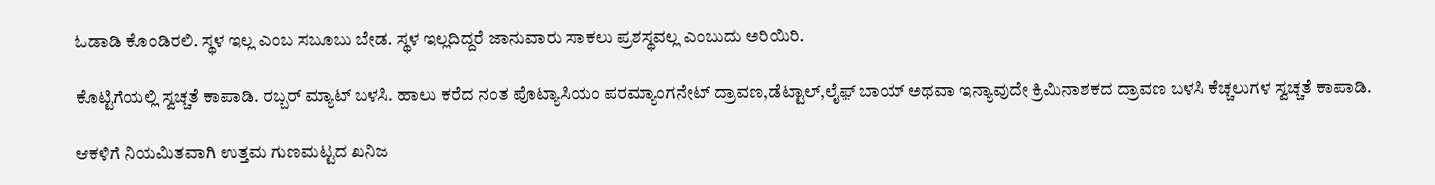ಓಡಾಡಿ ಕೊಂಡಿರಲಿ. ಸ್ಥಳ ಇಲ್ಲ ಎಂಬ ಸಬೂಬು ಬೇಡ. ಸ್ಥಳ ಇಲ್ಲದಿದ್ದರೆ ಜಾನುವಾರು ಸಾಕಲು ಪ್ರಶಸ್ಥವಲ್ಲ ಎಂಬುದು ಅರಿಯಿರಿ.

ಕೊಟ್ಟಿಗೆಯಲ್ಲಿ ಸ್ವಚ್ಚತೆ ಕಾಪಾಡಿ. ರಬ್ಬರ್ ಮ್ಯಾಟ್ ಬಳಸಿ. ಹಾಲು ಕರೆದ ನಂತ ಪೊಟ್ಯಾಸಿಯಂ ಪರಮ್ಯಾಂಗನೇಟ್ ದ್ರಾವಣ,ಡೆಟ್ಟಾಲ್,ಲೈಫ಼್ ಬಾಯ್ ಅಥವಾ ಇನ್ಯಾವುದೇ ಕ್ರಿಮಿನಾಶಕದ ದ್ರಾವಣ ಬಳಸಿ ಕೆಚ್ಚಲುಗಳ ಸ್ವಚ್ಚತೆ ಕಾಪಾಡಿ.

ಆಕಳಿಗೆ ನಿಯಮಿತವಾಗಿ ಉತ್ತಮ ಗುಣಮಟ್ಟದ ಖನಿಜ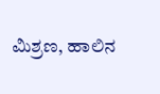ಮಿಶ್ರಣ, ಹಾಲಿನ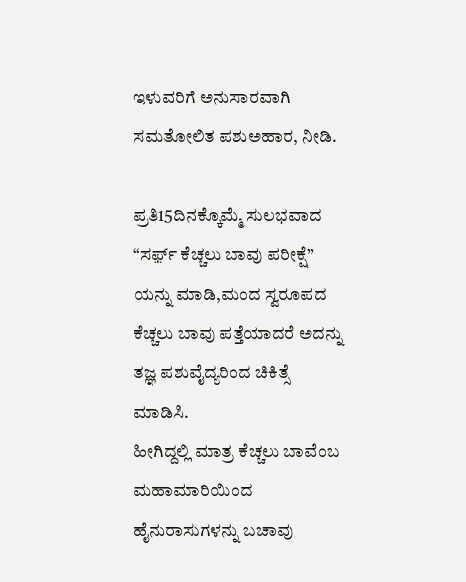ಇಳುವರಿಗೆ ಅನುಸಾರವಾಗಿ ಸಮತೋಲಿತ ಪಶುಅಹಾರ, ನೀಡಿ.

ಪ್ರತಿ15ದಿನಕ್ಕೊಮ್ಮೆ ಸುಲಭವಾದ “ಸರ್ಫ಼್ ಕೆಚ್ಚಲು ಬಾವು ಪರೀಕ್ಷೆ” ಯನ್ನು ಮಾಡಿ,ಮಂದ ಸ್ವರೂಪದ ಕೆಚ್ಚಲು ಬಾವು ಪತ್ತೆಯಾದರೆ ಅದನ್ನು ತಜ್ಞ ಪಶುವೈದ್ಯರಿಂದ ಚಿಕಿತ್ಸೆ ಮಾಡಿಸಿ.
ಹೀಗಿದ್ದಲ್ಲಿ ಮಾತ್ರ ಕೆಚ್ಚಲು ಬಾವೆಂಬ ಮಹಾಮಾರಿಯಿಂದ ಹೈನುರಾಸುಗಳನ್ನು ಬಚಾವು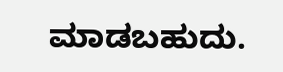ಮಾಡಬಹುದು.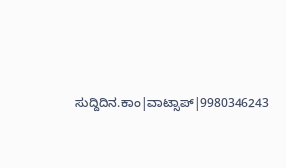ಸುದ್ದಿದಿನ.ಕಾಂ|ವಾಟ್ಸಾಪ್|9980346243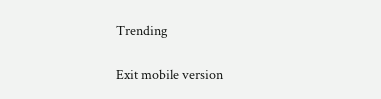Trending

Exit mobile version